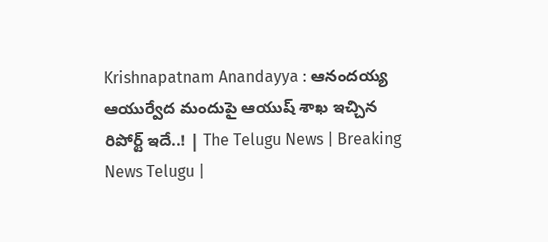Krishnapatnam Anandayya : ఆనందయ్య ఆయుర్వేద మందుపై ఆయుష్ శాఖ ఇచ్చిన రిపోర్ట్ ఇదే..! | The Telugu News | Breaking News Telugu |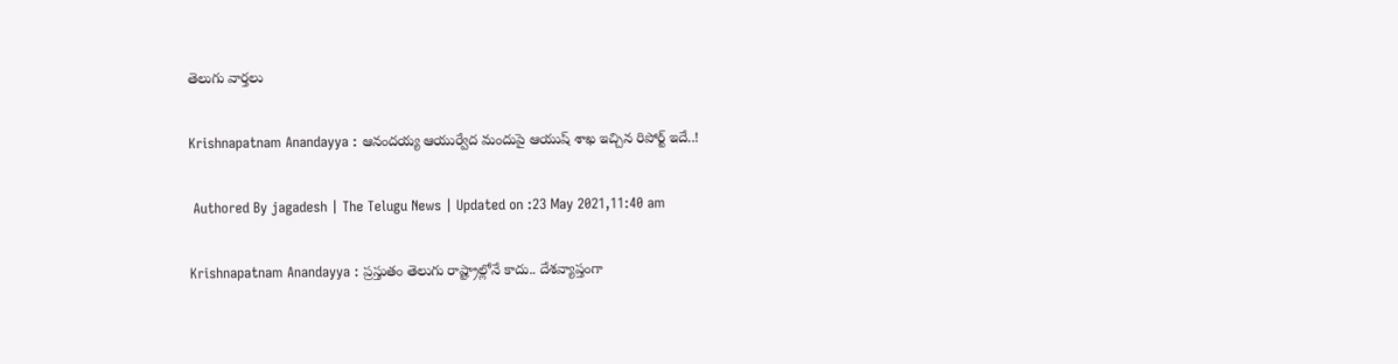తెలుగు వార్త‌లు

Krishnapatnam Anandayya : ఆనందయ్య ఆయుర్వేద మందుపై ఆయుష్ శాఖ ఇచ్చిన రిపోర్ట్ ఇదే..!

 Authored By jagadesh | The Telugu News | Updated on :23 May 2021,11:40 am

Krishnapatnam Anandayya : ప్రస్తుతం తెలుగు రాష్ట్రాల్లోనే కాదు.. దేశవ్యాప్తంగా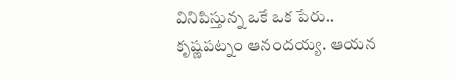వినిపిస్తున్న ఒకే ఒక పేరు.. కృష్ణపట్నం ఆనందయ్య. ఆయన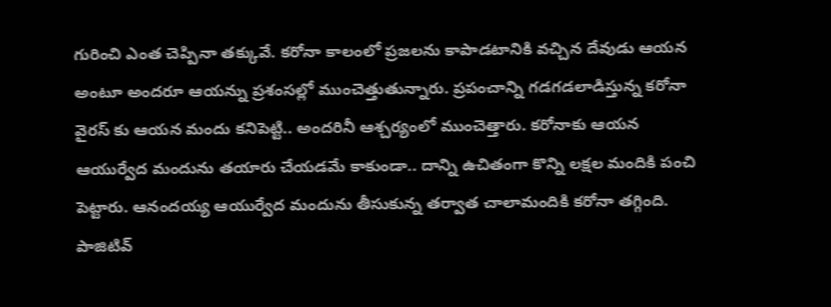గురించి ఎంత చెప్పినా తక్కువే. కరోనా కాలంలో ప్రజలను కాపాడటానికి వచ్చిన దేవుడు ఆయన అంటూ అందరూ ఆయన్ను ప్రశంసల్లో ముంచెత్తుతున్నారు. ప్రపంచాన్ని గడగడలాడిస్తున్న కరోనా వైరస్ కు ఆయన మందు కనిపెట్టి.. అందరినీ ఆశ్చర్యంలో ముంచెత్తారు. కరోనాకు ఆయన ఆయుర్వేద మందును తయారు చేయడమే కాకుండా.. దాన్ని ఉచితంగా కొన్ని లక్షల మందికి పంచి పెట్టారు. ఆనందయ్య ఆయుర్వేద మందును తీసుకున్న తర్వాత చాలామందికి కరోనా తగ్గింది. పాజిటివ్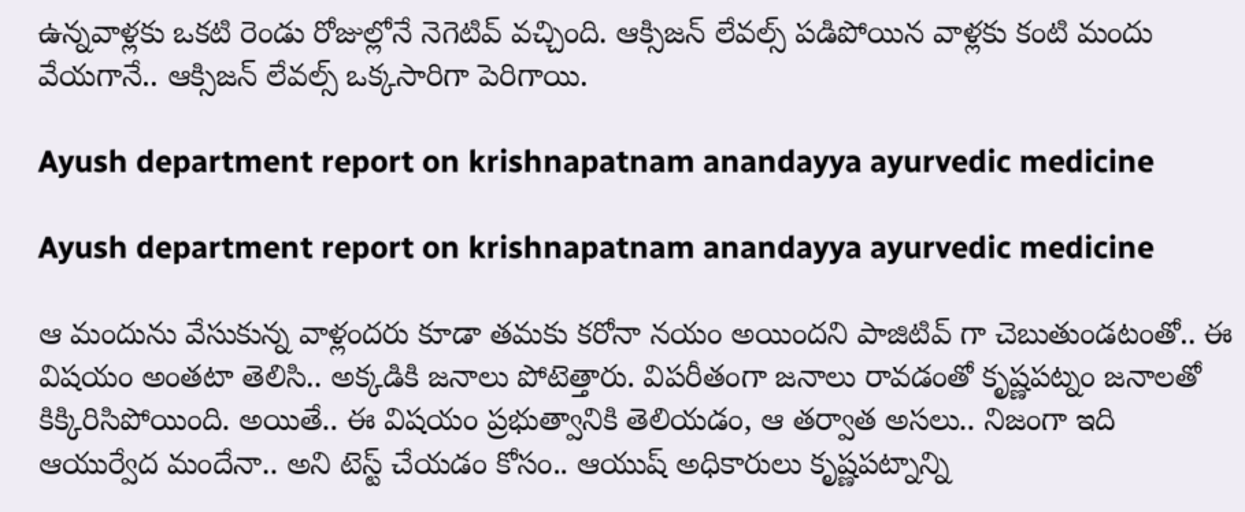ఉన్నవాళ్లకు ఒకటి రెండు రోజుల్లోనే నెగెటివ్ వచ్చింది. ఆక్సిజన్ లేవల్స్ పడిపోయిన వాళ్లకు కంటి మందు వేయగానే.. ఆక్సిజన్ లేవల్స్ ఒక్కసారిగా పెరిగాయి.

Ayush department report on krishnapatnam anandayya ayurvedic medicine

Ayush department report on krishnapatnam anandayya ayurvedic medicine

ఆ మందును వేసుకున్న వాళ్లందరు కూడా తమకు కరోనా నయం అయిందని పాజిటివ్ గా చెబుతుండటంతో.. ఈ విషయం అంతటా తెలిసి.. అక్కడికి జనాలు పోటెత్తారు. విపరీతంగా జనాలు రావడంతో కృష్ణపట్నం జనాలతో కిక్కిరిసిపోయింది. అయితే.. ఈ విషయం ప్రభుత్వానికి తెలియడం, ఆ తర్వాత అసలు.. నిజంగా ఇది ఆయుర్వేద మందేనా.. అని టెస్ట్ చేయడం కోసం.. ఆయుష్ అధికారులు కృష్ణపట్నాన్ని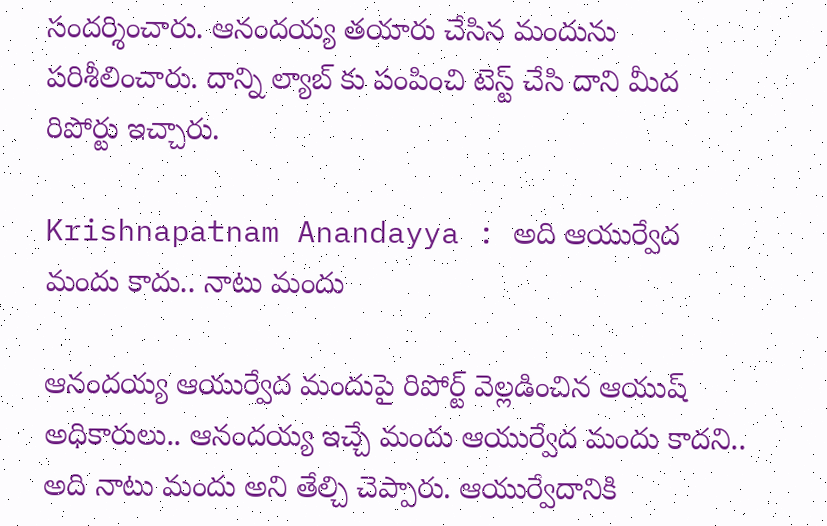సందర్శించారు. ఆనందయ్య తయారు చేసిన మందును పరిశీలించారు. దాన్ని ల్యాబ్ కు పంపించి టెస్ట్ చేసి దాని మీద రిపోర్టు ఇచ్చారు.

Krishnapatnam Anandayya : అది ఆయుర్వేద మందు కాదు.. నాటు మందు

ఆనందయ్య ఆయుర్వేద మందుపై రిపోర్ట్ వెల్లడించిన ఆయుష్ అధికారులు.. ఆనందయ్య ఇచ్చే మందు ఆయుర్వేద మందు కాదని.. అది నాటు మందు అని తేల్చి చెప్పారు. ఆయుర్వేదానికి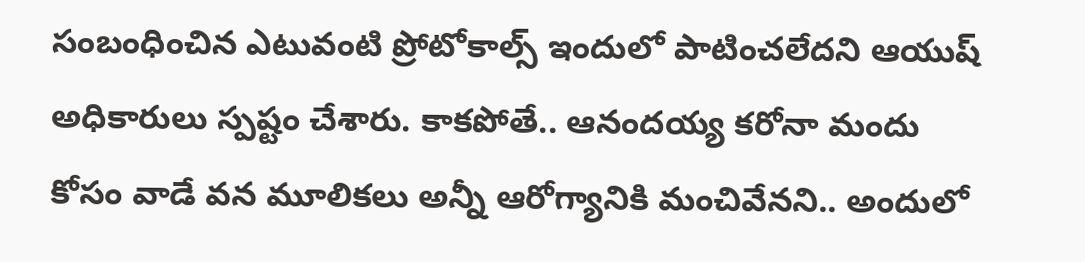సంబంధించిన ఎటువంటి ప్రోటోకాల్స్ ఇందులో పాటించలేదని ఆయుష్ అధికారులు స్పష్టం చేశారు. కాకపోతే.. ఆనందయ్య కరోనా మందు కోసం వాడే వన మూలికలు అన్నీ ఆరోగ్యానికి మంచివేనని.. అందులో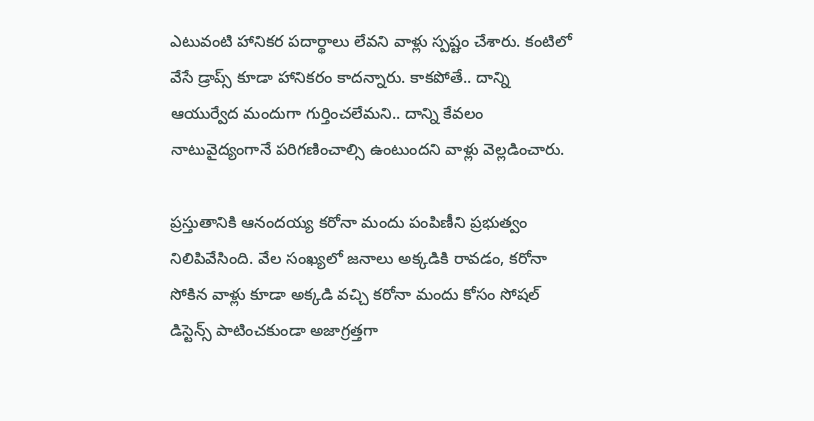ఎటువంటి హానికర పదార్థాలు లేవని వాళ్లు స్పష్టం చేశారు. కంటిలో వేసే డ్రాప్స్ కూడా హానికరం కాదన్నారు. కాకపోతే.. దాన్ని ఆయుర్వేద మందుగా గుర్తించలేమని.. దాన్ని కేవలం నాటువైద్యంగానే పరిగణించాల్సి ఉంటుందని వాళ్లు వెల్లడించారు.

ప్రస్తుతానికి ఆనందయ్య కరోనా మందు పంపిణీని ప్రభుత్వం నిలిపివేసింది. వేల సంఖ్యలో జనాలు అక్కడికి రావడం, కరోనా సోకిన వాళ్లు కూడా అక్కడి వచ్చి కరోనా మందు కోసం సోషల్ డిస్టెన్స్ పాటించకుండా అజాగ్రత్తగా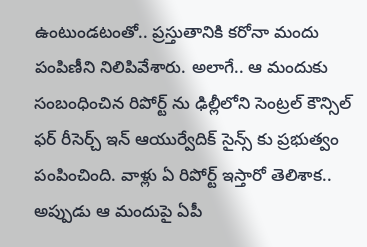ఉంటుండటంతో.. ప్రస్తుతానికి కరోనా మందు పంపిణీని నిలిపివేశారు. అలాగే.. ఆ మందుకు సంబంధించిన రిపోర్ట్ ను ఢిల్లీలోని సెంట్రల్ కౌన్సిల్ ఫర్ రీసెర్చ్ ఇన్ ఆయుర్వేదిక్ సైన్స్ కు ప్రభుత్వం పంపించింది. వాళ్లు ఏ రిపోర్ట్ ఇస్తారో తెలిశాక.. అప్పుడు ఆ మందుపై ఏపీ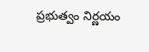ప్రభుత్వం నిర్ణయం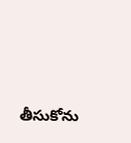తీసుకోను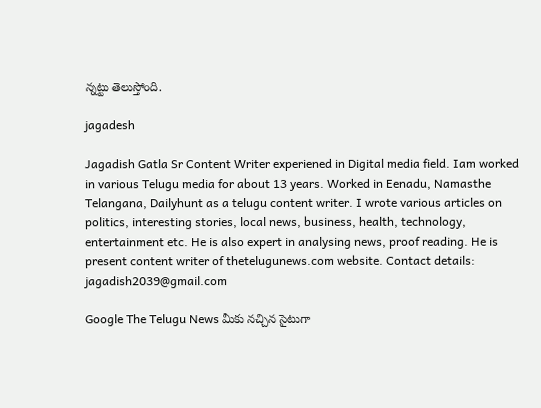న్నట్టు తెలుస్తోంది.

jagadesh

Jagadish Gatla Sr Content Writer experiened in Digital media field. Iam worked in various Telugu media for about 13 years. Worked in Eenadu, Namasthe Telangana, Dailyhunt as a telugu content writer. I wrote various articles on politics, interesting stories, local news, business, health, technology, entertainment etc. He is also expert in analysing news, proof reading. He is present content writer of thetelugunews.com website. Contact details: jagadish2039@gmail.com

Google The Telugu News మీకు నచ్చిన సైటుగా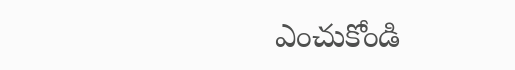ఎంచుకోండి